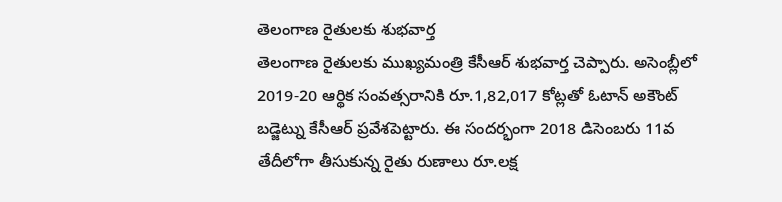తెలంగాణ రైతులకు శుభవార్త
తెలంగాణ రైతులకు ముఖ్యమంత్రి కేసీఆర్ శుభవార్త చెప్పారు. అసెంబ్లీలో 2019-20 ఆర్థిక సంవత్సరానికి రూ.1,82,017 కోట్లతో ఓటాన్ అకౌంట్ బడ్జెట్ను కేసీఆర్ ప్రవేశపెట్టారు. ఈ సందర్భంగా 2018 డిసెంబరు 11వ తేదీలోగా తీసుకున్న రైతు రుణాలు రూ.లక్ష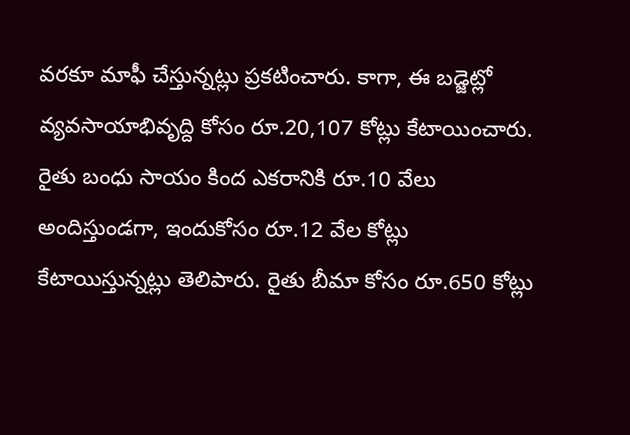వరకూ మాఫీ చేస్తున్నట్లు ప్రకటించారు. కాగా, ఈ బడ్జెట్లో వ్యవసాయాభివృద్ది కోసం రూ.20,107 కోట్లు కేటాయించారు. రైతు బంధు సాయం కింద ఎకరానికి రూ.10 వేలు అందిస్తుండగా, ఇందుకోసం రూ.12 వేల కోట్లు కేటాయిస్తున్నట్లు తెలిపారు. రైతు బీమా కోసం రూ.650 కోట్లు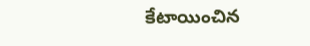కేటాయించిన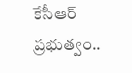కేసీఆర్ ప్రభుత్వం..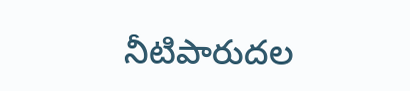నీటిపారుదల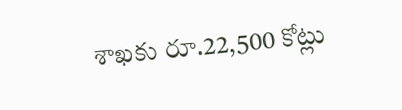శాఖకు రూ.22,500 కోట్లు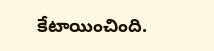కేటాయించింది.